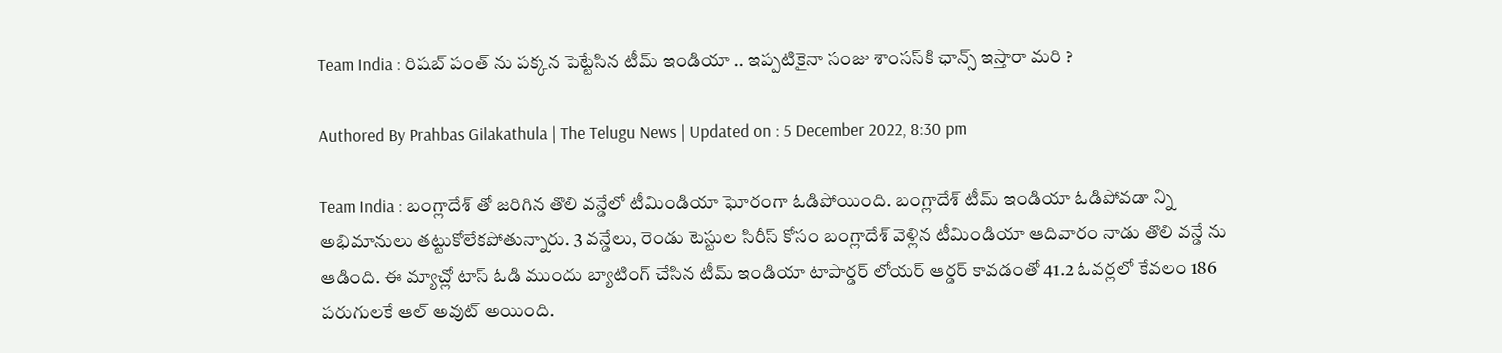Team India : రిషబ్ పంత్ ను పక్కన పెట్టేసిన టీమ్ ఇండియా .. ఇప్పటికైనా సంజు శాంసస్‌కి ఛాన్స్ ఇస్తారా మరి ?

Authored By Prahbas Gilakathula | The Telugu News | Updated on : 5 December 2022, 8:30 pm

Team India : బంగ్లాదేశ్ తో జరిగిన తొలి వన్డేలో టీమిండియా ఘోరంగా ఓడిపోయింది. బంగ్లాదేశ్ టీమ్ ఇండియా ఓడిపోవడా న్ని అభిమానులు తట్టుకోలేకపోతున్నారు. 3 వన్డేలు, రెండు టెస్టుల సిరీస్ కోసం బంగ్లాదేశ్ వెళ్లిన టీమిండియా ఆదివారం నాడు తొలి వన్డే ను ఆడింది. ఈ మ్యాచ్లో టాస్ ఓడి ముందు బ్యాటింగ్ చేసిన టీమ్ ఇండియా టాపార్డర్‌ లోయర్ ఆర్డర్ కావడంతో 41.2 ఓవర్లలో కేవలం 186 పరుగులకే ఆల్ అవుట్ అయింది.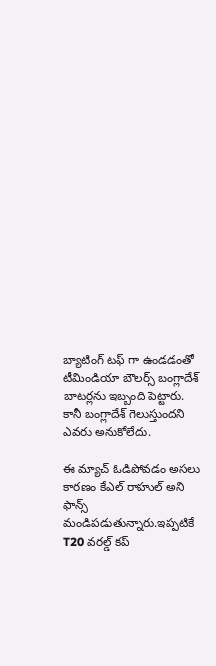బ్యాటింగ్ టఫ్ గా ఉండడంతో టీమిండియా బౌలర్స్ బంగ్లాదేశ్ బాటర్లను ఇబ్బంది పెట్టారు. కానీ బంగ్లాదేశ్ గెలుస్తుందని ఎవరు అనుకోలేదు.

ఈ మ్యాచ్ ఓడిపోవడం అసలు కారణం కేఎల్ రాహుల్ అని ఫాన్స్ మండిపడుతున్నారు.ఇప్పటికే T20 వరల్డ్ కప్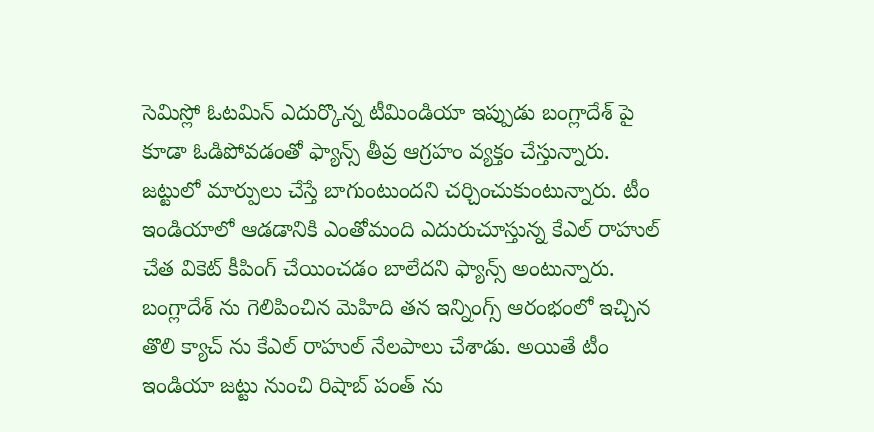సెమిస్లో ఓటమిన్ ఎదుర్కొన్న టీమిండియా ఇప్పుడు బంగ్లాదేశ్ పై కూడా ఓడిపోవడంతో ఫ్యాన్స్ తీవ్ర ఆగ్రహం వ్యక్తం చేస్తున్నారు. జట్టులో మార్పులు చేస్తే బాగుంటుందని చర్చించుకుంటున్నారు. టీం ఇండియాలో ఆడడానికి ఎంతోమంది ఎదురుచూస్తున్న కేఎల్ రాహుల్ చేత వికెట్ కీపింగ్ చేయించడం బాలేదని ఫ్యాన్స్ అంటున్నారు. బంగ్లాదేశ్ ను గెలిపించిన మెహిది తన ఇన్నింగ్స్ ఆరంభంలో ఇచ్చిన తొలి క్యాచ్ ను కేఎల్ రాహుల్ నేలపాలు చేశాడు. అయితే టీం ఇండియా జట్టు నుంచి రిషాబ్ పంత్ ను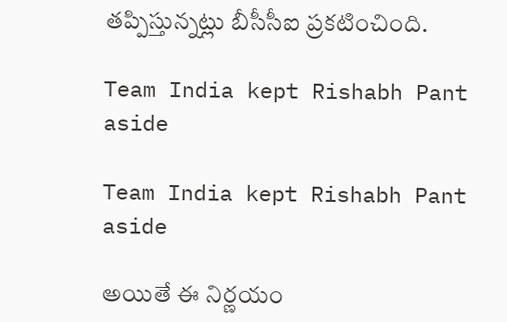తప్పిస్తున్నట్లు బీసీసీఐ ప్రకటించింది.

Team India kept Rishabh Pant aside

Team India kept Rishabh Pant aside

అయితే ఈ నిర్ణయం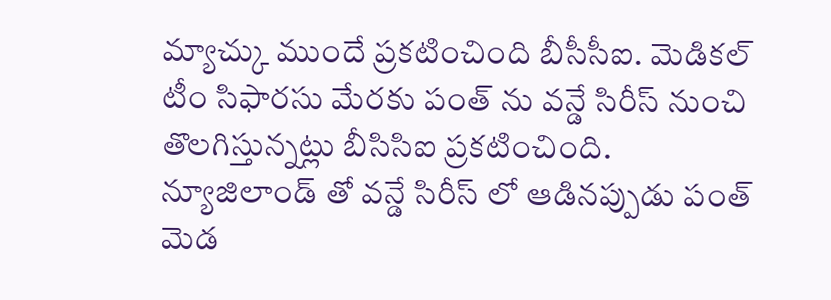మ్యాచ్కు ముందే ప్రకటించింది బీసీసీఐ. మెడికల్ టీం సిఫారసు మేరకు పంత్ ను వన్డే సిరీస్ నుంచి తొలగిస్తున్నట్లు బీసిసిఐ ప్రకటించింది. న్యూజిలాండ్ తో వన్డే సిరీస్ లో ఆడినప్పుడు పంత్ మెడ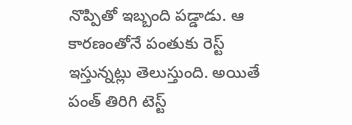నొప్పితో ఇబ్బంది పడ్డాడు. ఆ కారణంతోనే పంతుకు రెస్ట్ ఇస్తున్నట్లు తెలుస్తుంది. అయితే పంత్ తిరిగి టెస్ట్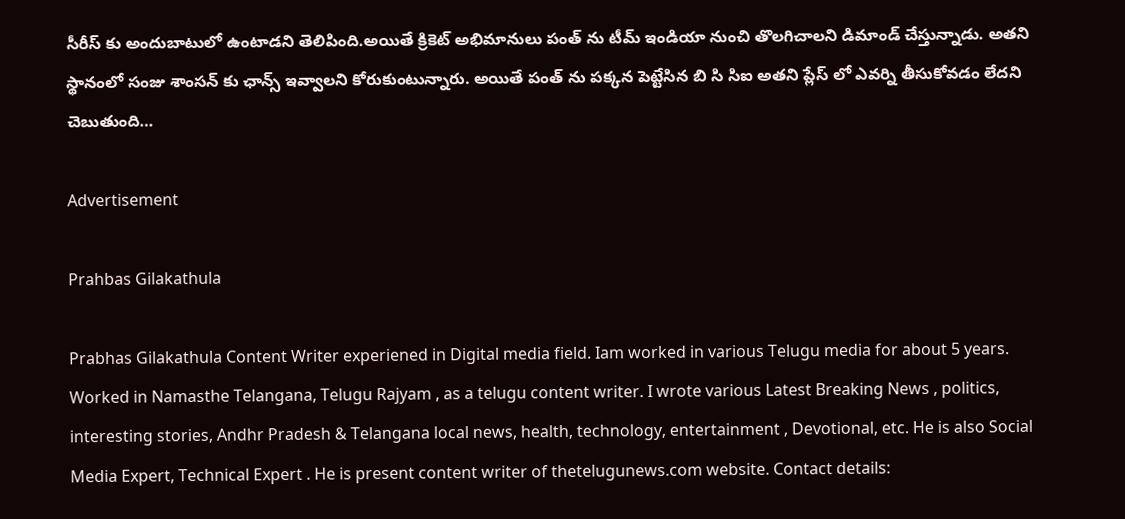సీరీస్ కు అందుబాటులో ఉంటాడని తెలిపింది.అయితే క్రికెట్ అభిమానులు పంత్ ను టీమ్ ఇండియా నుంచి తొలగిచాలని డిమాండ్ చేస్తున్నాడు. అతని స్థానంలో సంజు శాంసన్ కు ఛాన్స్ ఇవ్వాలని కోరుకుంటున్నారు. అయితే పంత్ ను పక్కన పెట్టేసిన బి సి సిఐ అతని ప్లేస్ లో ఎవర్ని తీసుకోవడం లేదని చెబుతుంది…

Advertisement

Prahbas Gilakathula

Prabhas Gilakathula Content Writer experiened in Digital media field. Iam worked in various Telugu media for about 5 years. Worked in Namasthe Telangana, Telugu Rajyam , as a telugu content writer. I wrote various Latest Breaking News , politics, interesting stories, Andhr Pradesh & Telangana local news, health, technology, entertainment , Devotional, etc. He is also Social Media Expert, Technical Expert . He is present content writer of thetelugunews.com website. Contact details: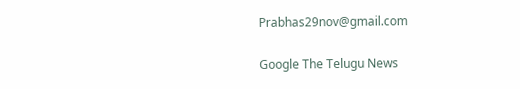Prabhas29nov@gmail.com

Google The Telugu News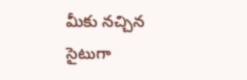మీకు నచ్చిన సైటుగా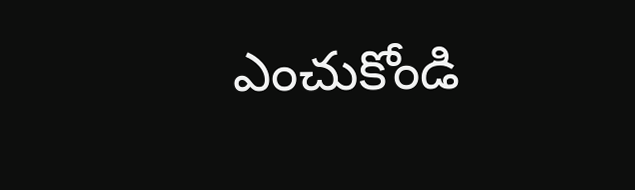ఎంచుకోండి